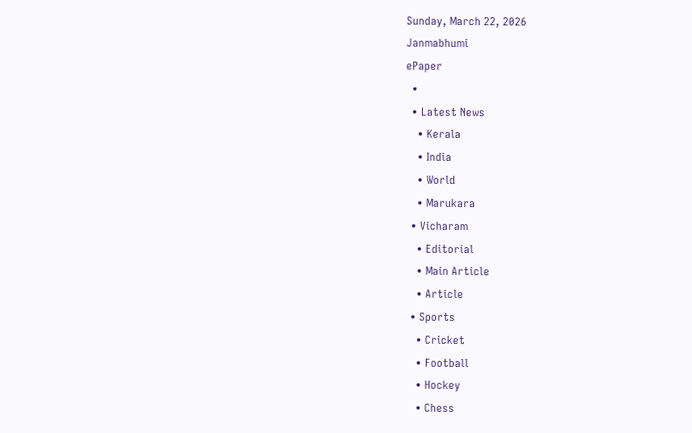Sunday, March 22, 2026
Janmabhumi
ePaper
  •
  • Latest News
    • Kerala
    • India
    • World
    • Marukara
  • Vicharam
    • Editorial
    • Main Article
    • Article
  • Sports
    • Cricket
    • Football
    • Hockey
    • Chess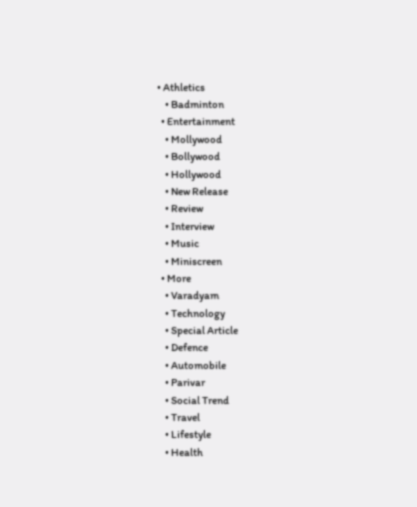• Athletics
    • Badminton
  • Entertainment
    • Mollywood
    • Bollywood
    • Hollywood
    • New Release
    • Review
    • Interview
    • Music
    • Miniscreen
  • More
    • Varadyam
    • Technology
    • Special Article
    • Defence
    • Automobile
    • Parivar
    • Social Trend
    • Travel
    • Lifestyle
    • Health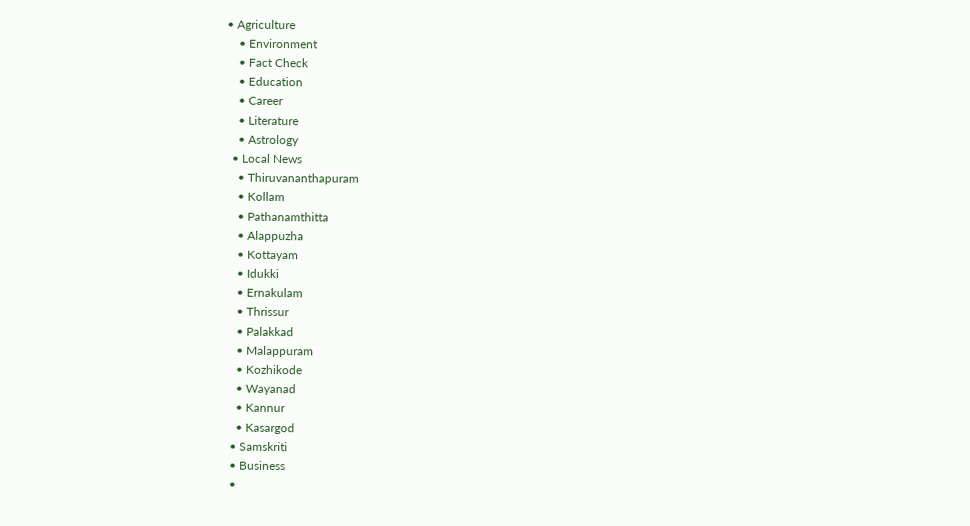• Agriculture
    • Environment
    • Fact Check
    • Education
    • Career
    • Literature
    • Astrology
  • Local News
    • Thiruvananthapuram
    • Kollam
    • Pathanamthitta
    • Alappuzha
    • Kottayam
    • Idukki
    • Ernakulam
    • Thrissur
    • Palakkad
    • Malappuram
    • Kozhikode
    • Wayanad
    • Kannur
    • Kasargod
  • Samskriti
  • Business
  •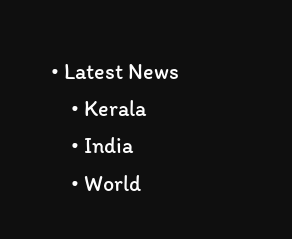• Latest News
    • Kerala
    • India
    • World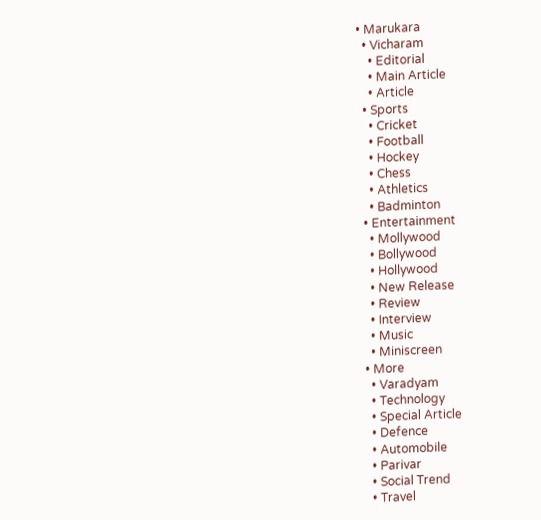• Marukara
  • Vicharam
    • Editorial
    • Main Article
    • Article
  • Sports
    • Cricket
    • Football
    • Hockey
    • Chess
    • Athletics
    • Badminton
  • Entertainment
    • Mollywood
    • Bollywood
    • Hollywood
    • New Release
    • Review
    • Interview
    • Music
    • Miniscreen
  • More
    • Varadyam
    • Technology
    • Special Article
    • Defence
    • Automobile
    • Parivar
    • Social Trend
    • Travel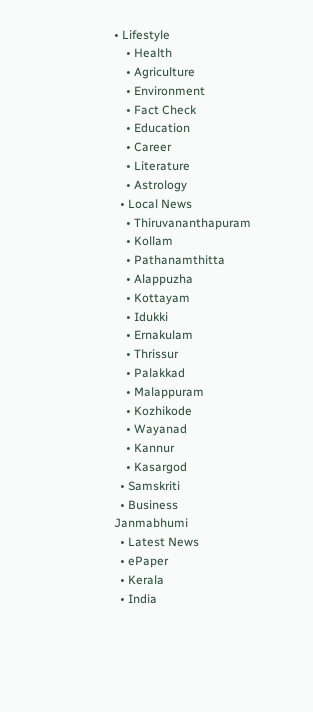• Lifestyle
    • Health
    • Agriculture
    • Environment
    • Fact Check
    • Education
    • Career
    • Literature
    • Astrology
  • Local News
    • Thiruvananthapuram
    • Kollam
    • Pathanamthitta
    • Alappuzha
    • Kottayam
    • Idukki
    • Ernakulam
    • Thrissur
    • Palakkad
    • Malappuram
    • Kozhikode
    • Wayanad
    • Kannur
    • Kasargod
  • Samskriti
  • Business
Janmabhumi
  • Latest News
  • ePaper
  • Kerala
  • India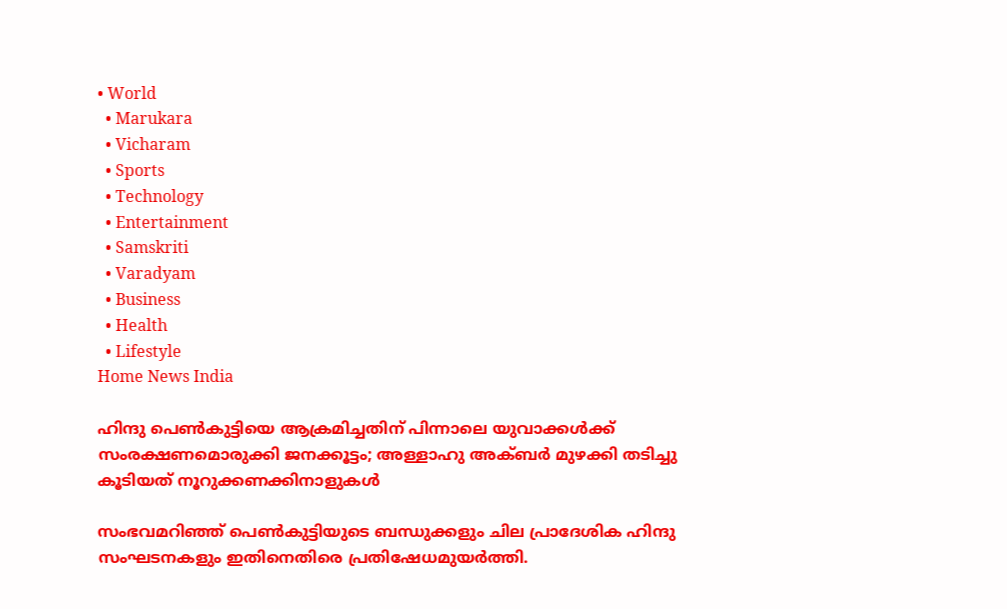• World
  • Marukara
  • Vicharam
  • Sports
  • Technology
  • Entertainment
  • Samskriti
  • Varadyam
  • Business
  • Health
  • Lifestyle
Home News India

ഹിന്ദു പെണ്‍കുട്ടിയെ ആക്രമിച്ചതിന് പിന്നാലെ യുവാക്കള്‍ക്ക് സംരക്ഷണമൊരുക്കി ജനക്കൂട്ടം; അള്ളാഹു അക്ബര്‍ മുഴക്കി തടിച്ചു കൂടിയത് നൂറുക്കണക്കിനാളുകള്‍

സംഭവമറിഞ്ഞ് പെണ്‍കുട്ടിയുടെ ബന്ധുക്കളും ചില പ്രാദേശിക ഹിന്ദു സംഘടനകളും ഇതിനെതിരെ പ്രതിഷേധമുയര്‍ത്തി.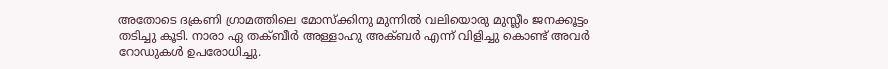അതോടെ ദക്രണി ഗ്രാമത്തിലെ മോസ്‌ക്കിനു മുന്നില്‍ വലിയൊരു മുസ്ലീം ജനക്കൂട്ടം തടിച്ചു കൂടി. നാരാ ഏ തക്ബീര്‍ അള്ളാഹു അക്ബര്‍ എന്ന് വിളിച്ചു കൊണ്ട് അവര്‍ റോഡുകള്‍ ഉപരോധിച്ചു.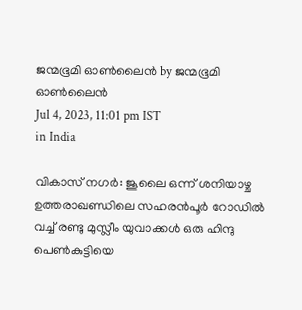ജന്മഭൂമി ഓണ്‍ലൈന്‍ by ജന്മഭൂമി ഓണ്‍ലൈന്‍
Jul 4, 2023, 11:01 pm IST
in India

വികാസ് നഗര്‍: ജൂലൈ ഒന്ന് ശനിയാഴ്ച ഉത്തരാഖണ്ഡിലെ സഹരന്‍പൂര്‍ റോഡില്‍ വച്ച് രണ്ടു മുസ്ലീം യുവാക്കള്‍ ഒരു ഹിന്ദു പെണ്‍കുട്ടിയെ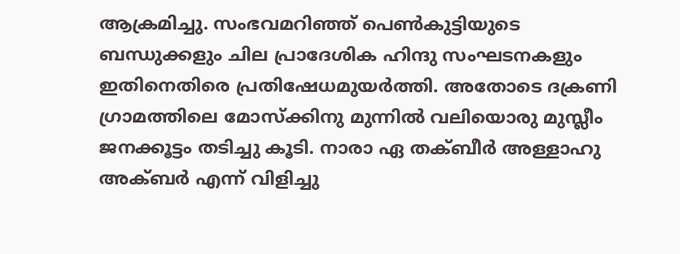ആക്രമിച്ചു. സംഭവമറിഞ്ഞ് പെണ്‍കുട്ടിയുടെ ബന്ധുക്കളും ചില പ്രാദേശിക ഹിന്ദു സംഘടനകളും ഇതിനെതിരെ പ്രതിഷേധമുയര്‍ത്തി. അതോടെ ദക്രണി ഗ്രാമത്തിലെ മോസ്‌ക്കിനു മുന്നില്‍ വലിയൊരു മുസ്ലീം ജനക്കൂട്ടം തടിച്ചു കൂടി. നാരാ ഏ തക്ബീര്‍ അള്ളാഹു അക്ബര്‍ എന്ന് വിളിച്ചു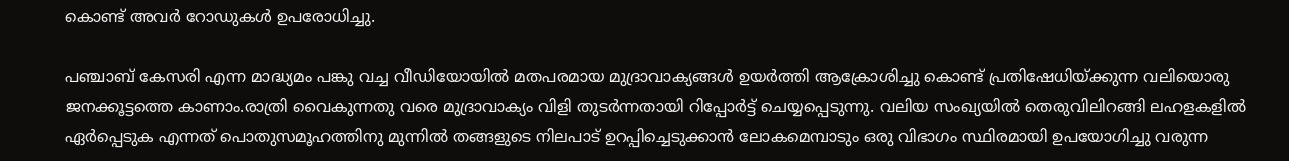കൊണ്ട് അവര്‍ റോഡുകള്‍ ഉപരോധിച്ചു.

പഞ്ചാബ് കേസരി എന്ന മാദ്ധ്യമം പങ്കു വച്ച വീഡിയോയില്‍ മതപരമായ മുദ്രാവാക്യങ്ങള്‍ ഉയര്‍ത്തി ആക്രോശിച്ചു കൊണ്ട് പ്രതിഷേധിയ്‌ക്കുന്ന വലിയൊരു ജനക്കൂട്ടത്തെ കാണാം.രാത്രി വൈകുന്നതു വരെ മുദ്രാവാക്യം വിളി തുടര്‍ന്നതായി റിപ്പോര്‍ട്ട് ചെയ്യപ്പെടുന്നു. വലിയ സംഖ്യയില്‍ തെരുവിലിറങ്ങി ലഹളകളില്‍ ഏര്‍പ്പെടുക എന്നത് പൊതുസമൂഹത്തിനു മുന്നില്‍ തങ്ങളുടെ നിലപാട് ഉറപ്പിച്ചെടുക്കാന്‍ ലോകമെമ്പാടും ഒരു വിഭാഗം സ്ഥിരമായി ഉപയോഗിച്ചു വരുന്ന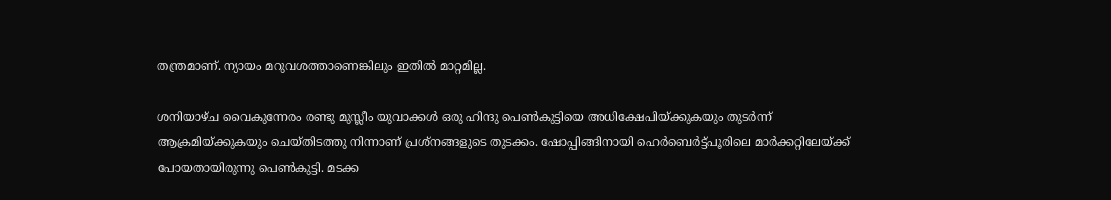തന്ത്രമാണ്. ന്യായം മറുവശത്താണെങ്കിലും ഇതില്‍ മാറ്റമില്ല.

ശനിയാഴ്ച വൈകുന്നേരം രണ്ടു മുസ്ലീം യുവാക്കള്‍ ഒരു ഹിന്ദു പെണ്‍കുട്ടിയെ അധിക്ഷേപിയ്‌ക്കുകയും തുടര്‍ന്ന് ആക്രമിയ്‌ക്കുകയും ചെയ്തിടത്തു നിന്നാണ് പ്രശ്‌നങ്ങളുടെ തുടക്കം. ഷോപ്പിങ്ങിനായി ഹെര്‍ബെര്‍ട്ട്പൂരിലെ മാര്‍ക്കറ്റിലേയ്‌ക്ക് പോയതായിരുന്നു പെണ്‍കുട്ടി. മടക്ക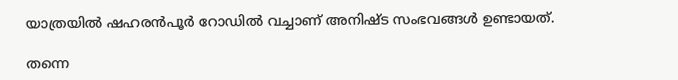യാത്രയില്‍ ഷഹരന്‍പൂര്‍ റോഡില്‍ വച്ചാണ് അനിഷ്ട സംഭവങ്ങള്‍ ഉണ്ടായത്.

തന്നെ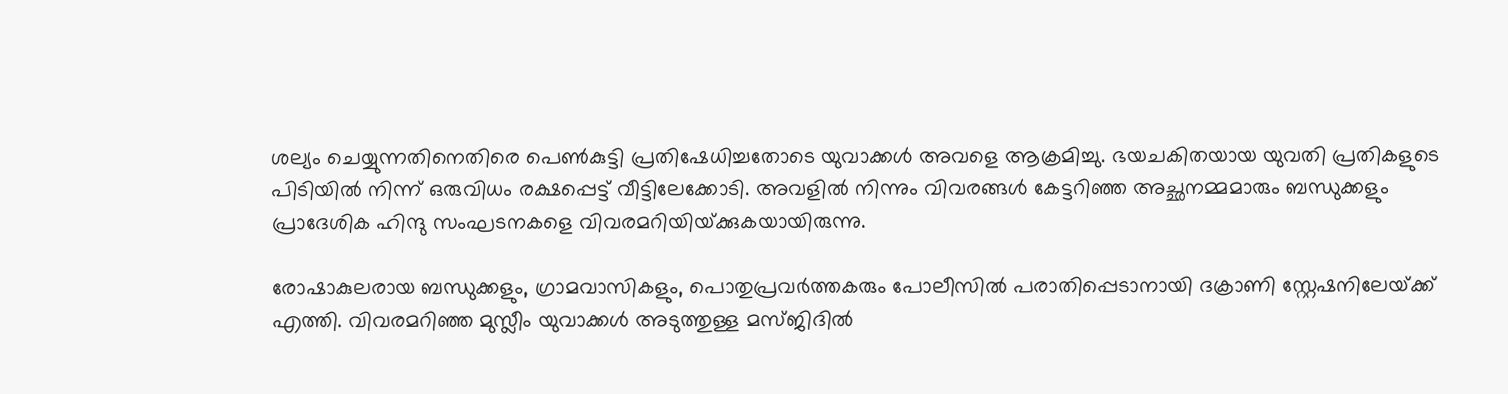ശല്യം ചെയ്യുന്നതിനെതിരെ പെണ്‍കുട്ടി പ്രതിഷേധിച്ചതോടെ യുവാക്കള്‍ അവളെ ആക്രമിച്ചു. ഭയചകിതയായ യുവതി പ്രതികളുടെ പിടിയില്‍ നിന്ന് ഒരുവിധം രക്ഷപ്പെട്ട് വീട്ടിലേക്കോടി. അവളില്‍ നിന്നും വിവരങ്ങള്‍ കേട്ടറിഞ്ഞ അച്ഛനമ്മമാരും ബന്ധുക്കളും പ്രാദേശിക ഹിന്ദു സംഘടനകളെ വിവരമറിയിയ്‌ക്കുകയായിരുന്നു.

രോഷാകുലരായ ബന്ധുക്കളും, ഗ്രാമവാസികളും, പൊതുപ്രവര്‍ത്തകരും പോലീസില്‍ പരാതിപ്പെടാനായി ദക്രാണി സ്റ്റേഷനിലേയ്‌ക്ക് എത്തി. വിവരമറിഞ്ഞ മുസ്ലീം യുവാക്കള്‍ അടുത്തുള്ള മസ്ജിദില്‍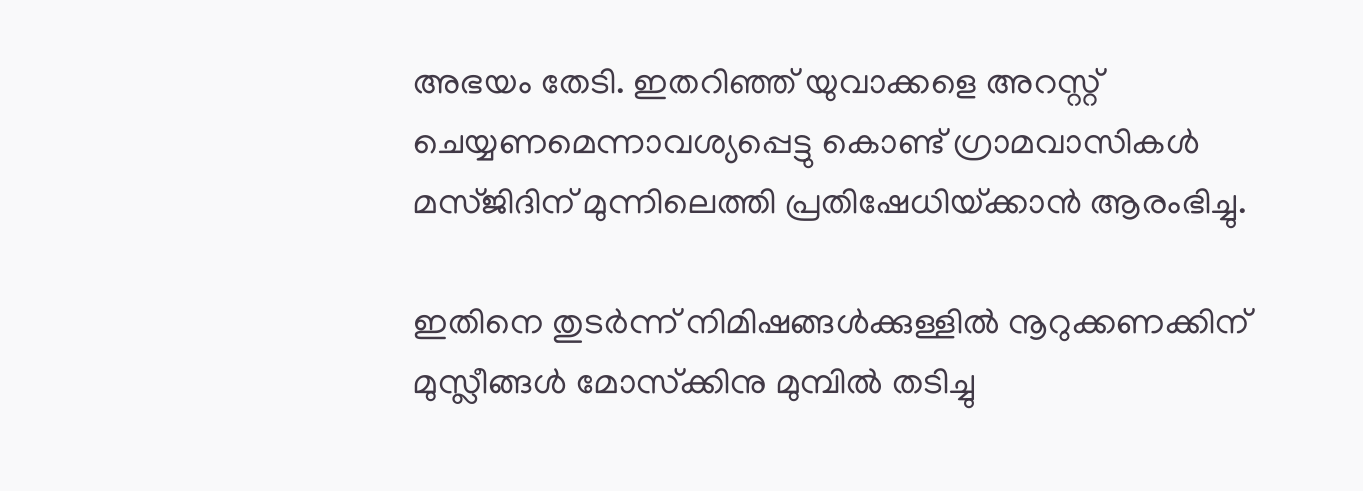അഭയം തേടി. ഇതറിഞ്ഞ് യുവാക്കളെ അറസ്റ്റ് ചെയ്യണമെന്നാവശ്യപ്പെട്ടു കൊണ്ട് ഗ്രാമവാസികള്‍ മസ്ജിദിന് മുന്നിലെത്തി പ്രതിഷേധിയ്‌ക്കാന്‍ ആരംഭിച്ചു.

ഇതിനെ തുടര്‍ന്ന് നിമിഷങ്ങള്‍ക്കുള്ളില്‍ നൂറുക്കണക്കിന് മുസ്ലീങ്ങള്‍ മോസ്‌ക്കിനു മുമ്പില്‍ തടിച്ചു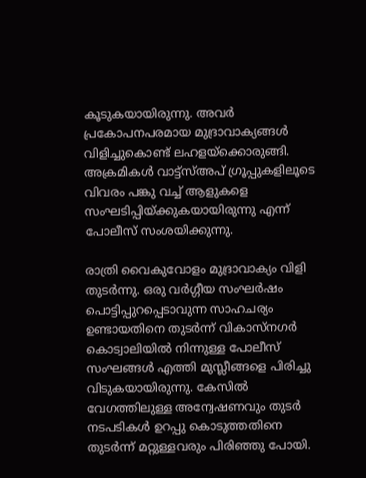കൂടുകയായിരുന്നു. അവര്‍ പ്രകോപനപരമായ മുദ്രാവാക്യങ്ങള്‍ വിളിച്ചുകൊണ്ട് ലഹളയ്‌ക്കൊരുങ്ങി. അക്രമികള്‍ വാട്ട്‌സ്അപ് ഗ്രൂപ്പുകളിലൂടെ വിവരം പങ്കു വച്ച് ആളുകളെ സംഘടിപ്പിയ്‌ക്കുകയായിരുന്നു എന്ന് പോലീസ് സംശയിക്കുന്നു.

രാത്രി വൈകുവോളം മുദ്രാവാക്യം വിളി തുടര്‍ന്നു. ഒരു വര്‍ഗ്ഗീയ സംഘര്‍ഷം പൊട്ടിപ്പുറപ്പെടാവുന്ന സാഹചര്യം ഉണ്ടായതിനെ തുടര്‍ന്ന് വികാസ്‌നഗര്‍ കൊട്വാലിയില്‍ നിന്നുള്ള പോലീസ് സംഘങ്ങള്‍ എത്തി മുസ്ലീങ്ങളെ പിരിച്ചു വിടുകയായിരുന്നു. കേസില്‍ വേഗത്തിലുള്ള അന്വേഷണവും തുടര്‍ നടപടികള്‍ ഉറപ്പു കൊടുത്തതിനെ തുടര്‍ന്ന് മറ്റുള്ളവരും പിരിഞ്ഞു പോയി.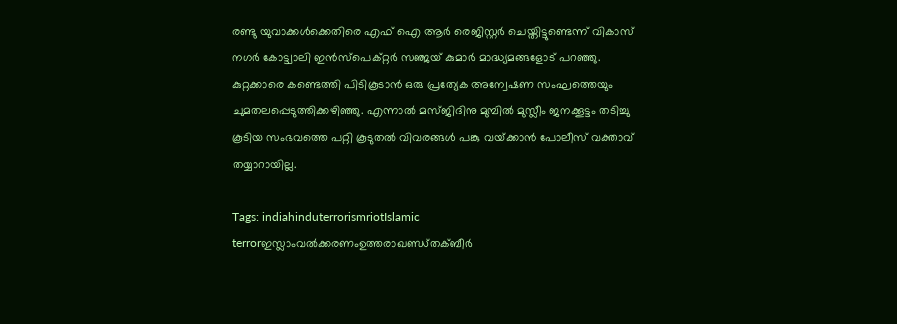രണ്ടു യുവാക്കള്‍ക്കെതിരെ എഫ് ഐ ആര്‍ രെജിസ്റ്റര്‍ ചെയ്തിട്ടുണ്ടെന്ന് വികാസ് നഗര്‍ കോട്ട്വാലി ഇന്‍സ്‌പെക്റ്റര്‍ സഞ്ജയ് കുമാര്‍ മാദ്ധ്യമങ്ങളോട് പറഞ്ഞു. കുറ്റക്കാരെ കണ്ടെത്തി പിടികൂടാന്‍ ഒരു പ്രത്യേക അന്വേഷണ സംഘത്തെയും ചുമതലപ്പെടുത്തിക്കഴിഞ്ഞു. എന്നാല്‍ മസ്ജിദിനു മുമ്പില്‍ മുസ്ലീം ജനക്കൂട്ടം തടിച്ചു കൂടിയ സംഭവത്തെ പറ്റി കൂടുതല്‍ വിവരങ്ങള്‍ പങ്കു വയ്‌ക്കാന്‍ പോലീസ് വക്താവ് തയ്യാറായില്ല.

Tags: indiahinduterrorismriotIslamic terrorഇസ്ലാംവല്‍ക്കരണംഉത്തരാഖണ്ഡ്തക്ബീര്‍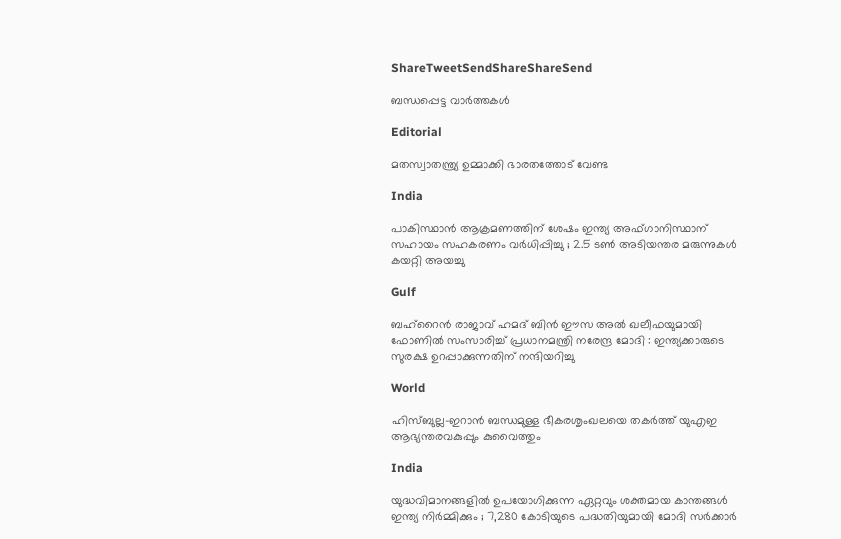ShareTweetSendShareShareSend

ബന്ധപ്പെട്ട വാര്‍ത്തകള്‍

Editorial

മതസ്വാതന്ത്ര്യ ഉമ്മാക്കി ഭാരതത്തോട് വേണ്ട

India

പാകിസ്ഥാൻ ആക്രമണത്തിന് ശേഷം ഇന്ത്യ അഫ്ഗാനിസ്ഥാന് സഹായം സഹകരണം വർധിപ്പിച്ചു ; 2.5 ടൺ അടിയന്തര മരുന്നുകൾ കയറ്റി അയച്ചു

Gulf

ബഹ്‌റൈൻ രാജാവ് ഹമദ് ബിൻ ഈസ അൽ ഖലീഫയുമായി ഫോണിൽ സംസാരിച്ച് പ്രധാനമന്ത്രി നരേന്ദ്ര മോദി : ഇന്ത്യക്കാരുടെ സുരക്ഷ ഉറപ്പാക്കുന്നതിന് നന്ദിയറിച്ചു

World

ഹിസ്ബുല്ല-ഇറാൻ ബന്ധമുള്ള ഭീകരശൃംഖലയെ തകർത്ത് യുഎഇ ആഭ്യന്തരവകുപ്പും കുവൈത്തും

India

യുദ്ധവിമാനങ്ങളിൽ ഉപയോഗിക്കുന്ന ഏറ്റവും ശക്തമായ കാന്തങ്ങൾ ഇന്ത്യ നിർമ്മിക്കും ; 7,280 കോടിയുടെ പദ്ധതിയുമായി മോദി സർക്കാർ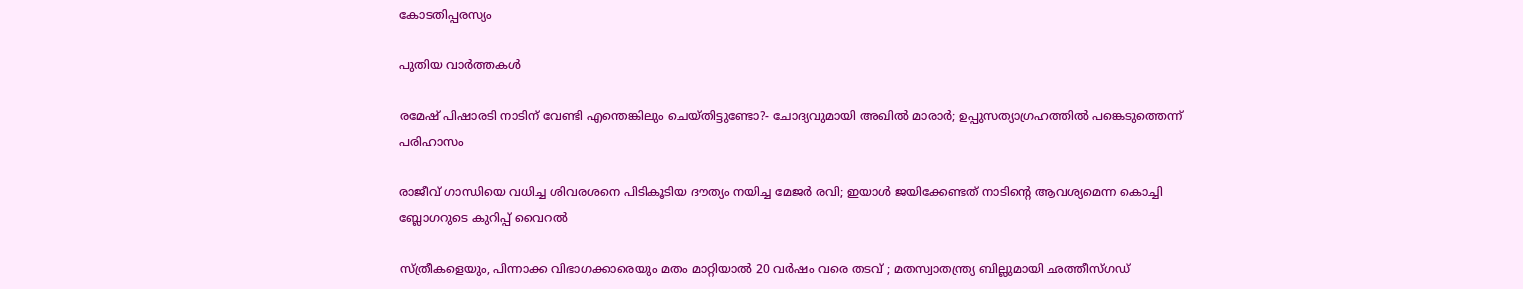കോടതിപ്പരസ്യം

പുതിയ വാര്‍ത്തകള്‍

രമേഷ് പിഷാരടി നാടിന് വേണ്ടി എന്തെങ്കിലും ചെയ്തിട്ടുണ്ടോ?- ചോദ്യവുമായി അഖില്‍ മാരാര്‍; ഉപ്പുസത്യാഗ്രഹത്തില്‍ പങ്കെടുത്തെന്ന് പരിഹാസം

രാജീവ് ഗാന്ധിയെ വധിച്ച ശിവരശനെ പിടികൂടിയ ദൗത്യം നയിച്ച മേജർ രവി; ഇയാള്‍ ജയിക്കേണ്ടത് നാടിന്റെ ആവശ്യമെന്ന കൊച്ചി ബ്ലോഗറുടെ കുറിപ്പ് വൈറല്‍

സ്ത്രീകളെയും, പിന്നാക്ക വിഭാഗക്കാരെയും മതം മാറ്റിയാൽ 20 വർഷം വരെ തടവ് ; മതസ്വാതന്ത്ര്യ ബില്ലുമായി ഛത്തീസ്ഗഡ്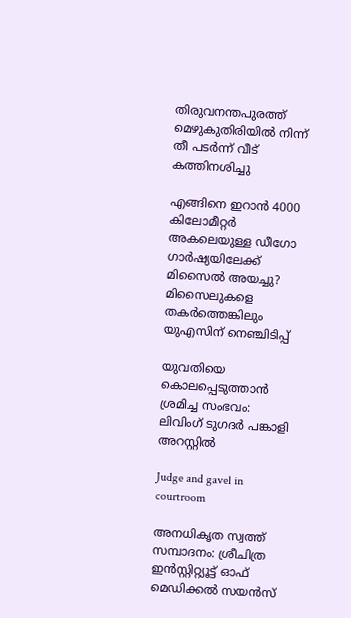തിരുവനന്തപുരത്ത് മെഴുകുതിരിയില്‍ നിന്ന് തീ പടര്‍ന്ന് വീട് കത്തിനശിച്ചു

എങ്ങിനെ ഇറാന്‍ 4000 കിലോമീറ്റർ അകലെയുള്ള ഡീഗോ ഗാർഷ്യയിലേക്ക് മിസൈല്‍ അയച്ചു? മിസൈലുകളെ തകര്‍ത്തെങ്കിലും യുഎസിന് നെഞ്ചിടിപ്പ്

യുവതിയെ കൊലപ്പെടുത്താന്‍ ശ്രമിച്ച സംഭവം: ലിവിംഗ് ടുഗദര്‍ പങ്കാളി അറസ്റ്റില്‍

Judge and gavel in courtroom

അനധികൃത സ്വത്ത് സമ്പാദനം: ശ്രീചിത്ര ഇന്‍സ്റ്റിറ്റ്യൂട്ട് ഓഫ് മെഡിക്കല്‍ സയന്‍സ്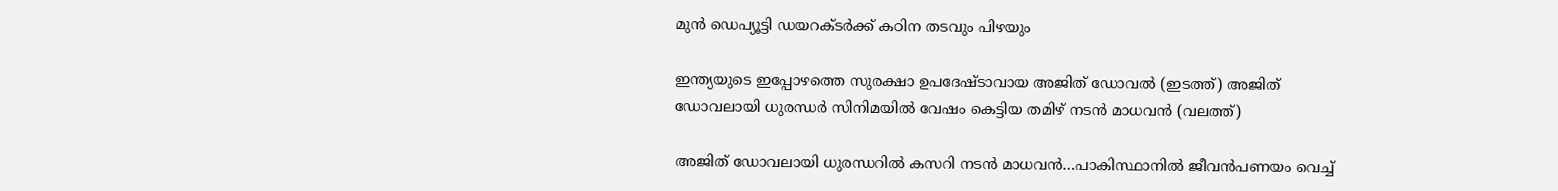മുന്‍ ഡെപ്യൂട്ടി ഡയറക്ടര്‍ക്ക് കഠിന തടവും പിഴയും

ഇന്ത്യയുടെ ഇപ്പോഴത്തെ സുരക്ഷാ ഉപദേഷ്ടാവായ അജിത് ഡോവല്‍ (ഇടത്ത്) അജിത് ഡോവലായി ധുരന്ധര്‍ സിനിമയില്‍ വേഷം കെട്ടിയ തമിഴ് നടന്‍ മാധവന്‍ (വലത്ത്)

അജിത് ഡോവലായി ധുരന്ധറില്‍ കസറി നടന്‍ മാധവന്‍…പാകിസ്ഥാനില്‍ ജീവന്‍പണയം വെച്ച്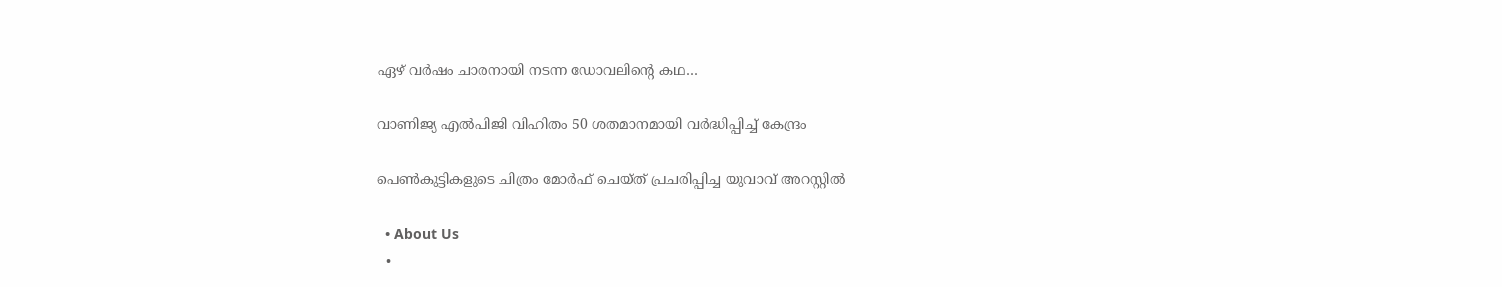ഏഴ് വര്‍ഷം ചാരനായി നടന്ന ഡോവലിന്റെ കഥ…

വാണിജ്യ എല്‍പിജി വിഹിതം 50 ശതമാനമായി വര്‍ദ്ധിപ്പിച്ച് കേന്ദ്രം

പെണ്‍കുട്ടികളുടെ ചിത്രം മോര്‍ഫ് ചെയ്ത് പ്രചരിപ്പിച്ച യുവാവ് അറസ്റ്റില്‍

  • About Us
  •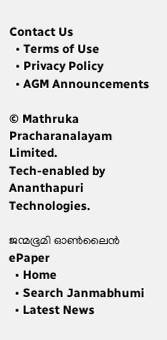Contact Us
  • Terms of Use
  • Privacy Policy
  • AGM Announcements

© Mathruka Pracharanalayam Limited.
Tech-enabled by Ananthapuri Technologies.

ജന്മഭൂമി ഓണ്‍ലൈന്‍
ePaper
  • Home
  • Search Janmabhumi
  • Latest News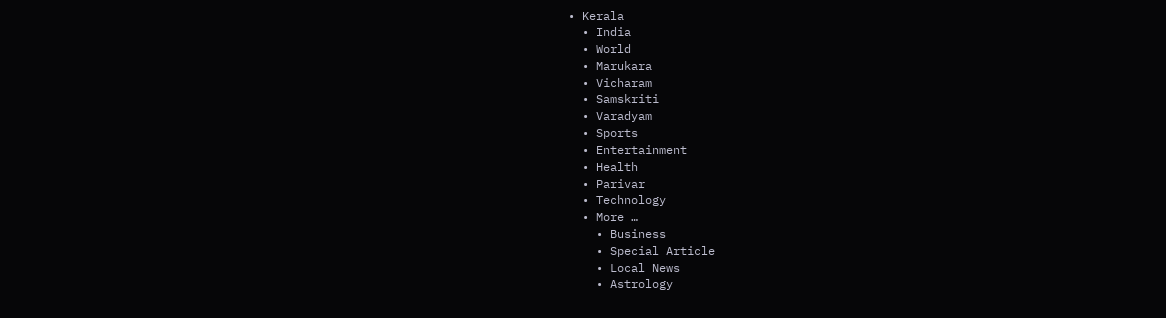• Kerala
  • India
  • World
  • Marukara
  • Vicharam
  • Samskriti
  • Varadyam
  • Sports
  • Entertainment
  • Health
  • Parivar
  • Technology
  • More …
    • Business
    • Special Article
    • Local News
    • Astrology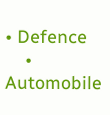• Defence
    • Automobile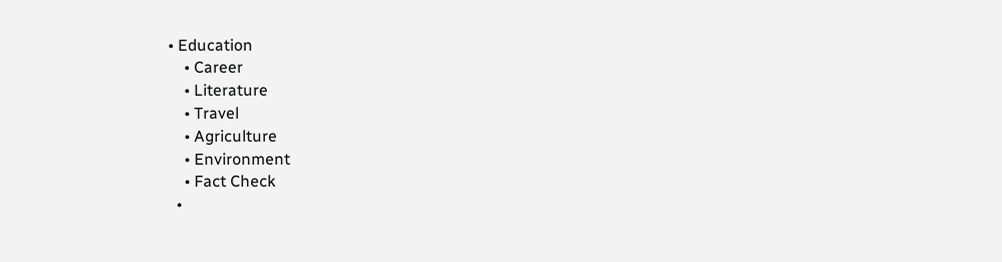• Education
    • Career
    • Literature
    • Travel
    • Agriculture
    • Environment
    • Fact Check
  •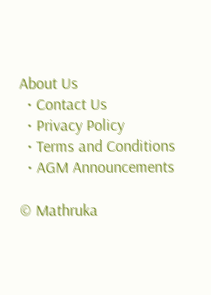About Us
  • Contact Us
  • Privacy Policy
  • Terms and Conditions
  • AGM Announcements

© Mathruka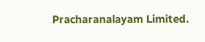Pracharanalayam Limited.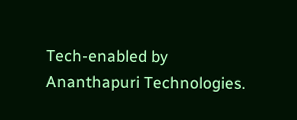Tech-enabled by Ananthapuri Technologies.